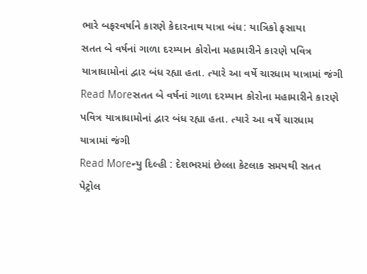ભારે બફરવર્ષાને કારણે કેદારનાથ યાત્રા બંધ: યાત્રિકો ફસાયા
સતત બે વર્ષનાં ગાળા દરમ્યાન કોરોના મહામારીને કારણે પવિત્ર યાત્રાધામોનાં દ્વાર બંધ રહ્યા હતા. ત્યારે આ વર્ષે ચારધામ યાત્રામાં જંગી
Read Moreસતત બે વર્ષનાં ગાળા દરમ્યાન કોરોના મહામારીને કારણે પવિત્ર યાત્રાધામોનાં દ્વાર બંધ રહ્યા હતા. ત્યારે આ વર્ષે ચારધામ યાત્રામાં જંગી
Read Moreન્યુ દિલ્હી : દેશભરમાં છેલ્લા કેટલાક સમયથી સતત પેટ્રોલ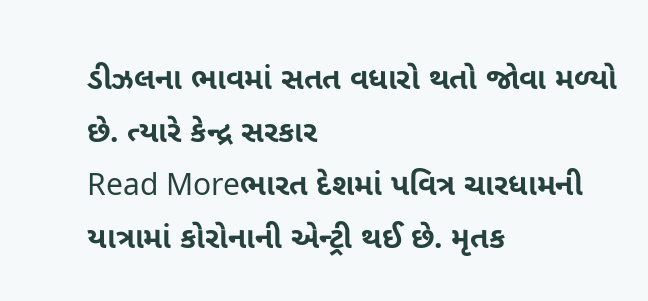ડીઝલના ભાવમાં સતત વધારો થતો જોવા મળ્યો છે. ત્યારે કેન્દ્ર સરકાર
Read Moreભારત દેશમાં પવિત્ર ચારધામની યાત્રામાં કોરોનાની એન્ટ્રી થઈ છે. મૃતક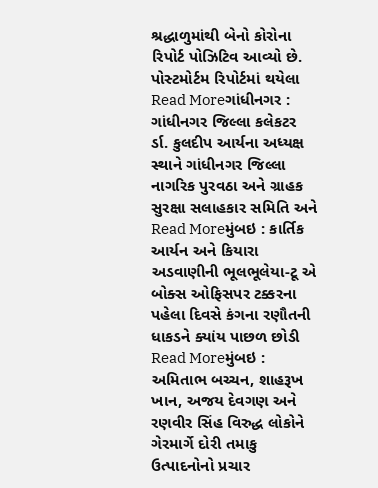શ્રદ્ધાળુમાંથી બેનો કોરોના રિપોર્ટ પોઝિટિવ આવ્યો છે. પોસ્ટમોર્ટમ રિપોર્ટમાં થયેલા
Read Moreગાંધીનગર : ગાંધીનગર જિલ્લા કલેકટર ર્ડા. કુલદીપ આર્યના અધ્યક્ષ સ્થાને ગાંધીનગર જિલ્લા નાગરિક પુરવઠા અને ગ્રાહક સુરક્ષા સલાહકાર સમિતિ અને
Read Moreમુંબઇ : કાર્તિક આર્યન અને કિયારા અડવાણીની ભૂલભૂલેયા-ટૂ એ બોક્સ ઓફિસપર ટક્કરના પહેલા દિવસે કંગના રણૌતની ધાકડને ક્યાંય પાછળ છોડી
Read Moreમુંબઇ : અમિતાભ બચ્ચન, શાહરૂખ ખાન, અજય દેવગણ અને રણવીર સિંહ વિરુદ્ધ લોકોને ગેરમાર્ગે દોરી તમાકુ ઉત્પાદનોનો પ્રચાર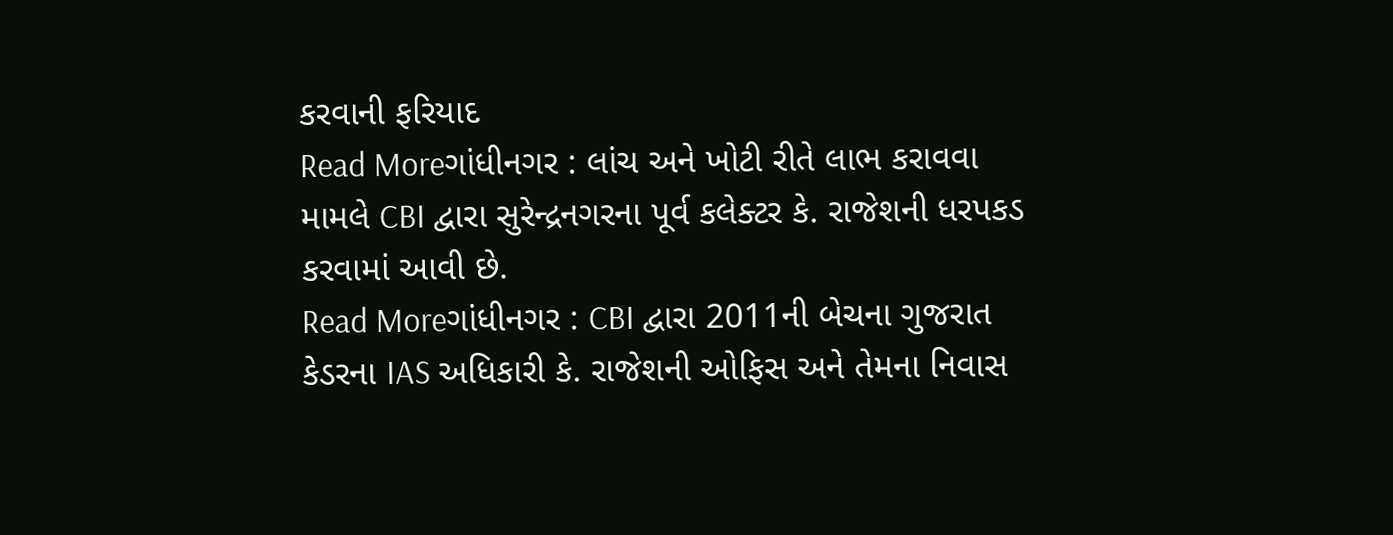કરવાની ફરિયાદ
Read Moreગાંધીનગર : લાંચ અને ખોટી રીતે લાભ કરાવવા મામલે CBI દ્વારા સુરેન્દ્રનગરના પૂર્વ કલેક્ટર કે. રાજેશની ધરપકડ કરવામાં આવી છે.
Read Moreગાંધીનગર : CBI દ્વારા 2011ની બેચના ગુજરાત કેડરના IAS અધિકારી કે. રાજેશની ઓફિસ અને તેમના નિવાસ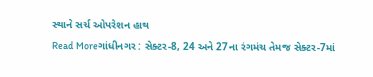સ્થાને સર્ચ ઓપરેશન હાથ
Read Moreગાંધીનગર : સેક્ટર-8, 24 અને 27ના રંગમંચ તેમજ સેક્ટર-7માં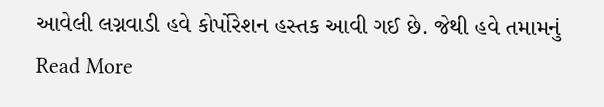આવેલી લગ્નવાડી હવે કોર્પોરેશન હસ્તક આવી ગઈ છે. જેથી હવે તમામનું
Read More